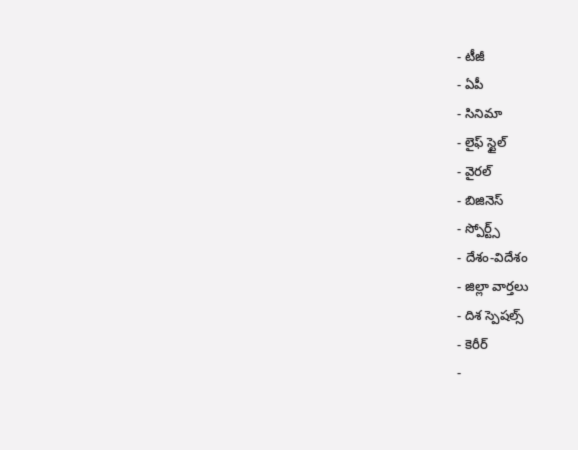- టీజీ
- ఏపీ
- సినిమా
- లైఫ్ స్టైల్
- వైరల్
- బిజినెస్
- స్పోర్ట్స్
- దేశం-విదేశం
- జిల్లా వార్తలు
- దిశ స్పెషల్స్
- కెరీర్
-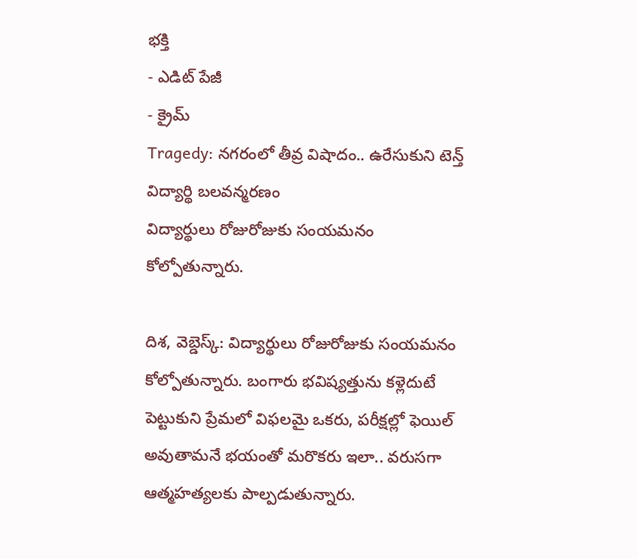భక్తి
- ఎడిట్ పేజీ
- క్రైమ్
Tragedy: నగరంలో తీవ్ర విషాదం.. ఉరేసుకుని టెన్త్ విద్యార్థి బలవన్మరణం
విద్యార్థులు రోజురోజుకు సంయమనం కోల్పోతున్నారు.

దిశ, వెబ్డెస్క్: విద్యార్థులు రోజురోజుకు సంయమనం కోల్పోతున్నారు. బంగారు భవిష్యత్తును కళ్లెదుటే పెట్టుకుని ప్రేమలో విఫలమై ఒకరు, పరీక్షల్లో ఫెయిల్ అవుతామనే భయంతో మరొకరు ఇలా.. వరుసగా ఆత్మహత్యలకు పాల్పడుతున్నారు.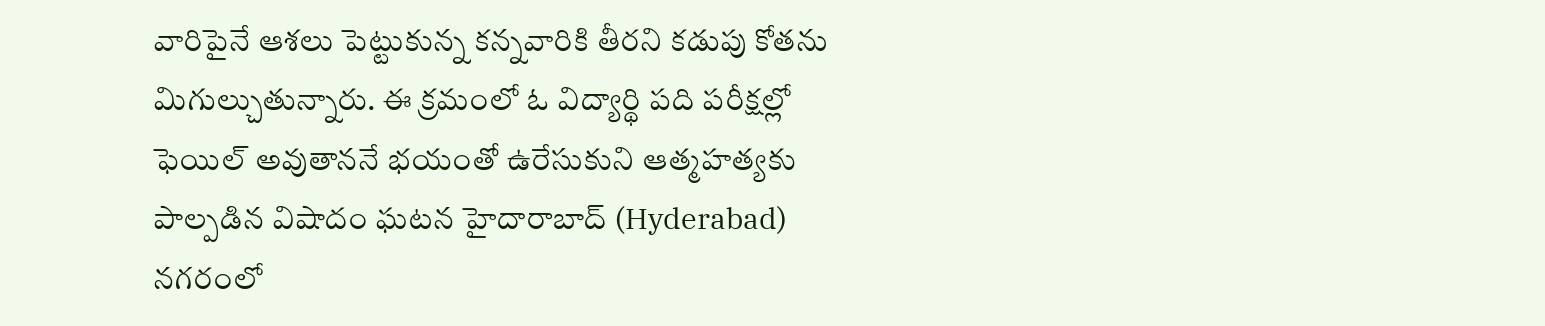వారిపైనే ఆశలు పెట్టుకున్న కన్నవారికి తీరని కడుపు కోతను మిగుల్చుతున్నారు. ఈ క్రమంలో ఓ విద్యార్థి పది పరీక్షల్లో ఫెయిల్ అవుతాననే భయంతో ఉరేసుకుని ఆత్మహత్యకు పాల్పడిన విషాదం ఘటన హైదారాబాద్ (Hyderabad) నగరంలో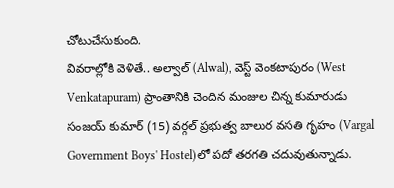చోటుచేసుకుంది.
వివరాల్లోకి వెళితే.. అల్వాల్ (Alwal), వెస్ట్ వెంకటాపురం (West Venkatapuram) ప్రాంతానికి చెందిన మంజుల చిన్న కుమారుడు సంజయ్ కుమార్ (15) వర్గల్ ప్రభుత్వ బాలుర వసతి గృహం (Vargal Government Boys' Hostel)లో పదో తరగతి చదువుతున్నాడు.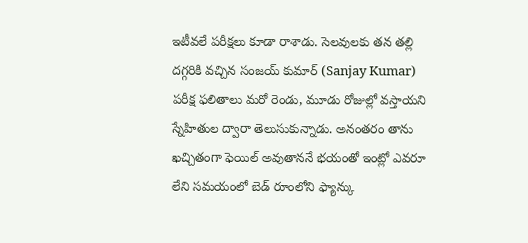ఇటీవలే పరీక్షలు కూడా రాశాడు. సెలవులకు తన తల్లి దగ్గరికి వచ్చిన సంజయ్ కుమార్ (Sanjay Kumar) పరీక్ష ఫలితాలు మరో రెండు, మూడు రోజుల్లో వస్తాయని స్నేహితుల ద్వారా తెలుసుకున్నాడు. అనంతరం తాను ఖచ్చితంగా ఫెయిల్ అవుతాననే భయంతో ఇంట్లో ఎవరూ లేని సమయంలో బెడ్ రూంలోని ఫ్యాన్కు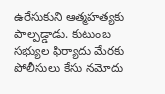ఉరేసుకుని ఆత్మహత్యకు పాల్పడ్డాడు. కుటుంబ సభ్యుల ఫిర్యాదు మేరకు పోలీసులు కేసు నమోదు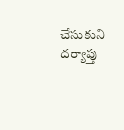చేసుకుని దర్యాప్తు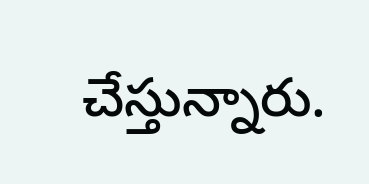చేస్తున్నారు.